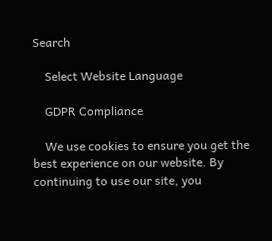Search

    Select Website Language

    GDPR Compliance

    We use cookies to ensure you get the best experience on our website. By continuing to use our site, you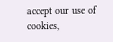accept our use of cookies,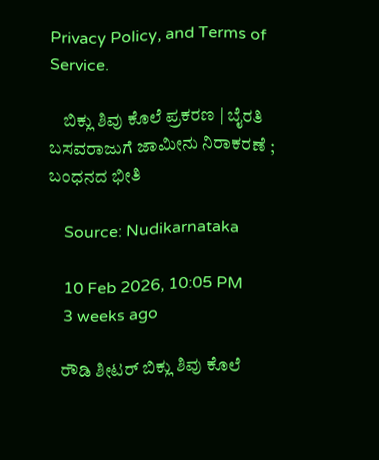Privacy Policy, and Terms of Service.

    ಬಿಕ್ಲು ಶಿವು ಕೊಲೆ ಪ್ರಕರಣ | ಬೈರತಿ ಬಸವರಾಜುಗೆ ಜಾಮೀನು ನಿರಾಕರಣೆ ; ಬಂಧನದ ಭೀತಿ

    Source: Nudikarnataka

    10 Feb 2026, 10:05 PM
    3 weeks ago

    ರೌಡಿ ಶೀಟರ್‌ ಬಿಕ್ಲು ಶಿವು ಕೊಲೆ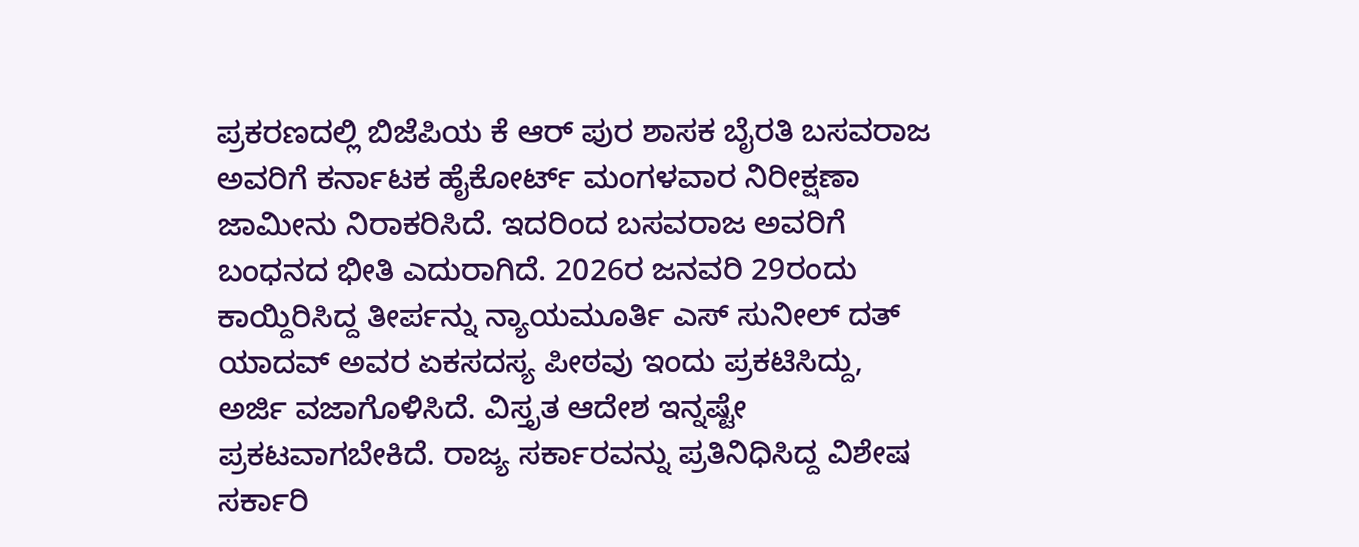ಪ್ರಕರಣದಲ್ಲಿ ಬಿಜೆಪಿಯ ಕೆ ಆರ್‌ ಪುರ ಶಾಸಕ ಬೈರತಿ ಬಸವರಾಜ ಅವರಿಗೆ ಕರ್ನಾಟಕ ಹೈಕೋರ್ಟ್‌ ಮಂಗಳವಾರ ನಿರೀಕ್ಷಣಾ ಜಾಮೀನು ನಿರಾಕರಿಸಿದೆ. ಇದರಿಂದ ಬಸವರಾಜ ಅವರಿಗೆ ಬಂಧನದ ಭೀತಿ ಎದುರಾಗಿದೆ. 2026ರ ಜನವರಿ 29ರಂದು ಕಾಯ್ದಿರಿಸಿದ್ದ ತೀರ್ಪನ್ನು ನ್ಯಾಯಮೂರ್ತಿ ಎಸ್‌ ಸುನೀಲ್‌ ದತ್‌ ಯಾದವ್‌ ಅವರ ಏಕಸದಸ್ಯ ಪೀಠವು ಇಂದು ಪ್ರಕಟಿಸಿದ್ದು, ಅರ್ಜಿ ವಜಾಗೊಳಿಸಿದೆ. ವಿಸ್ತೃತ ಆದೇಶ ಇನ್ನಷ್ಟೇ ಪ್ರಕಟವಾಗಬೇಕಿದೆ. ರಾಜ್ಯ ಸರ್ಕಾರವನ್ನು ಪ್ರತಿನಿಧಿಸಿದ್ದ ವಿಶೇಷ ಸರ್ಕಾರಿ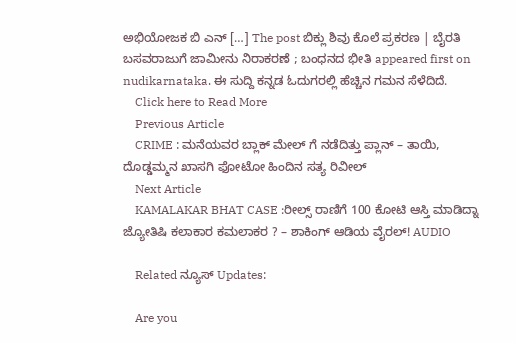ಅಭಿಯೋಜಕ ಬಿ ಎನ್‌ […] The post ಬಿಕ್ಲು ಶಿವು ಕೊಲೆ ಪ್ರಕರಣ | ಬೈರತಿ ಬಸವರಾಜುಗೆ ಜಾಮೀನು ನಿರಾಕರಣೆ ; ಬಂಧನದ ಭೀತಿ appeared first on nudikarnataka. ಈ ಸುದ್ದಿ ಕನ್ನಡ ಓದುಗರಲ್ಲಿ ಹೆಚ್ಚಿನ ಗಮನ ಸೆಳೆದಿದೆ.
    Click here to Read More
    Previous Article
    CRIME : ಮನೆಯವರ ಬ್ಲಾಕ್ ಮೇಲ್ ಗೆ ನಡೆದಿತ್ತು ಪ್ಲಾನ್ – ತಾಯಿ, ದೊಡ್ಡಮ್ಮನ ಖಾಸಗಿ ಫೋಟೋ ಹಿಂದಿನ ಸತ್ಯ ರಿವೀಲ್
    Next Article
    KAMALAKAR BHAT CASE :ರೀಲ್ಸ್ ರಾಣಿಗೆ 100 ಕೋಟಿ ಆಸ್ತಿ ಮಾಡಿದ್ನಾ ಜ್ಯೋತಿಷಿ ಕಲಾಕಾರ ಕಮಲಾಕರ ? – ಶಾಕಿಂಗ್‌ ಆಡಿಯ ವೈರಲ್‌! AUDIO

    Related ನ್ಯೂಸ್ Updates:

    Are you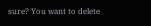sure? You want to delete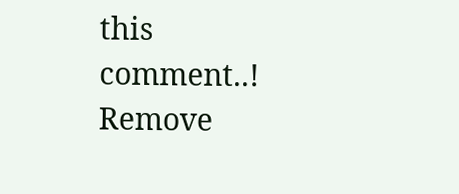this comment..! Remove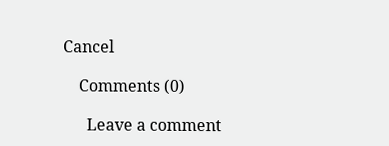Cancel

    Comments (0)

      Leave a comment